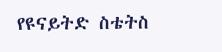የዩናይትድ ስቴትስ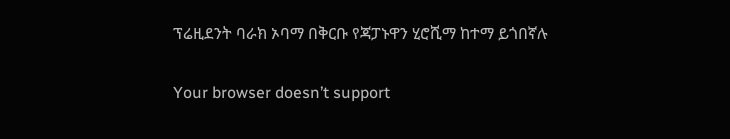ፕሬዚደንት ባራክ ኦባማ በቅርቡ የጃፓኑዋን ሂሮሺማ ከተማ ይጎበኛሉ

Your browser doesn’t support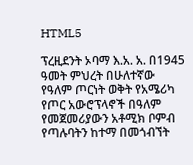HTML5

ፕረዚደንት ኦባማ እ.አ. አ. በ1945 ዓመት ምህረት በሁለተኛው የዓለም ጦርነት ወቅት የአሜሪካ የጦር አውሮፕላኖች በዓለም የመጀመሪያውን አቶሚክ ቦምብ የጣሉባትን ከተማ በመጎብኘት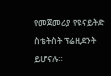የመጀመሪያ የዩናይትድ ስቴትስት ፕሬዚደንት ይሆናሉ።